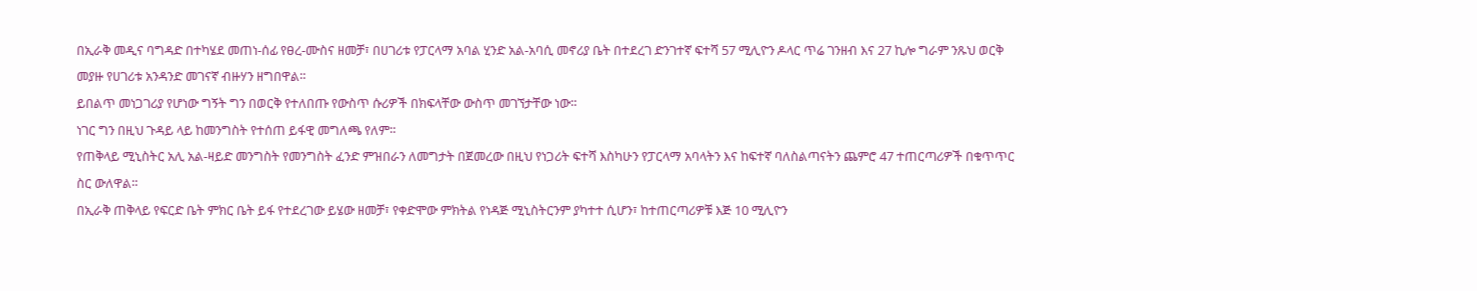በኢራቅ መዲና ባግዳድ በተካሄደ መጠነ-ሰፊ የፀረ-ሙስና ዘመቻ፣ በሀገሪቱ የፓርላማ አባል ሂንድ አል-አባሲ መኖሪያ ቤት በተደረገ ድንገተኛ ፍተሻ 57 ሚሊዮን ዶላር ጥሬ ገንዘብ እና 27 ኪሎ ግራም ንጹህ ወርቅ መያዙ የሀገሪቱ አንዳንድ መገናኛ ብዙሃን ዘግበዋል።
ይበልጥ መነጋገሪያ የሆነው ግኝት ግን በወርቅ የተለበጡ የውስጥ ሱሪዎች በክፍላቸው ውስጥ መገኘታቸው ነው።
ነገር ግን በዚህ ጉዳይ ላይ ከመንግስት የተሰጠ ይፋዊ መግለጫ የለም።
የጠቅላይ ሚኒስትር አሊ አል-ዛይድ መንግስት የመንግስት ፈንድ ምዝበራን ለመግታት በጀመረው በዚህ የነጋሪት ፍተሻ እስካሁን የፓርላማ አባላትን እና ከፍተኛ ባለስልጣናትን ጨምሮ 47 ተጠርጣሪዎች በቁጥጥር ስር ውለዋል።
በኢራቅ ጠቅላይ የፍርድ ቤት ምክር ቤት ይፋ የተደረገው ይሄው ዘመቻ፣ የቀድሞው ምክትል የነዳጅ ሚኒስትርንም ያካተተ ሲሆን፣ ከተጠርጣሪዎቹ እጅ 10 ሚሊዮን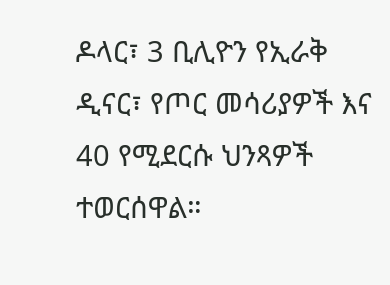ዶላር፣ 3 ቢሊዮን የኢራቅ ዲናር፣ የጦር መሳሪያዎች እና 40 የሚደርሱ ህንጻዎች ተወርሰዋል።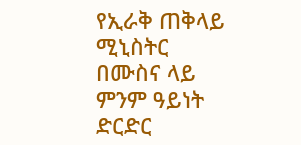የኢራቅ ጠቅላይ ሚኒስትር በሙስና ላይ ምንም ዓይነት ድርድር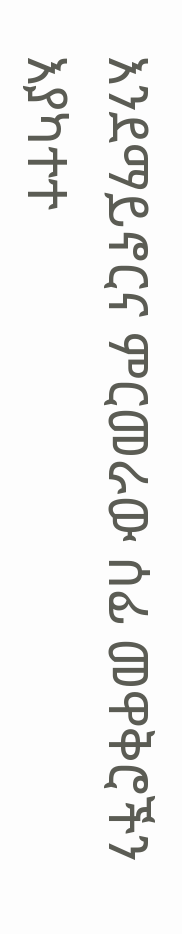እንደማይኖርና ምርመራው ሰፊ መዋቅሮችን እያካተተ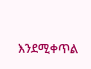እንደሚቀጥል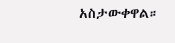አስታውቀዋል።